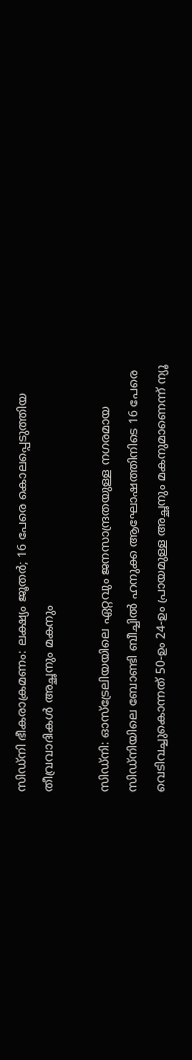സിഡ്നി ഭീകരാക്രമണം: ലക്ഷ്യം ജൂതർ‌; 16 പേരെ കൊലപ്പെടുത്തിയ തീവ്രവാദികൾ അച്ഛനും മകനും

സിഡ്നി: ഓസ്ട്രേലിയയിലെ ഏറ്റവും ജനസാന്ദ്രതയുള്ള നഗരമായ സിഡ്‌നിയിലെ ബോണ്ടി ബീച്ചിൽ ഹനുക്ക ആഘോഷത്തിനിടെ 16 പേരെ വെടിവച്ചുകൊന്നത് 50-ഉം 24-ഉം പ്രായമുള്ള അച്ഛനും മകനുമാണെന്ന് ന്യൂ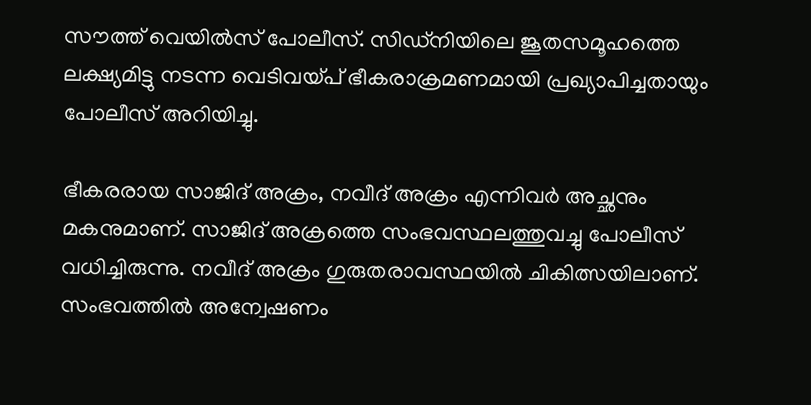സൗത്ത് വെയിൽസ് പോലീസ്. സിഡ്‌നിയിലെ ജൂതസമൂഹത്തെ ലക്ഷ്യമിട്ടു നടന്ന വെടിവയ്പ് ഭീകരാക്രമണമായി പ്രഖ്യാപിച്ചതായും പോലീസ് അറിയിച്ചു.

ഭീകരരായ സാജിദ് അക്രം, നവീദ് അക്രം എന്നിവർ അച്ഛനും മകനുമാണ്. സാജിദ് അക്രത്തെ സംഭവസ്ഥലത്തുവച്ചു പോലീസ് വധിച്ചിരുന്നു. നവീദ് അക്രം ഗുരുതരാവസ്ഥയിൽ ചികിത്സയിലാണ്. സംഭവത്തിൽ അന്വേഷണം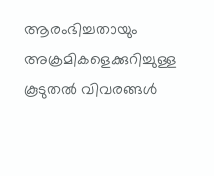ആരംഭിച്ചതായും അക്രമികളെക്കുറിച്ചുള്ള കൂടുതൽ വിവരങ്ങൾ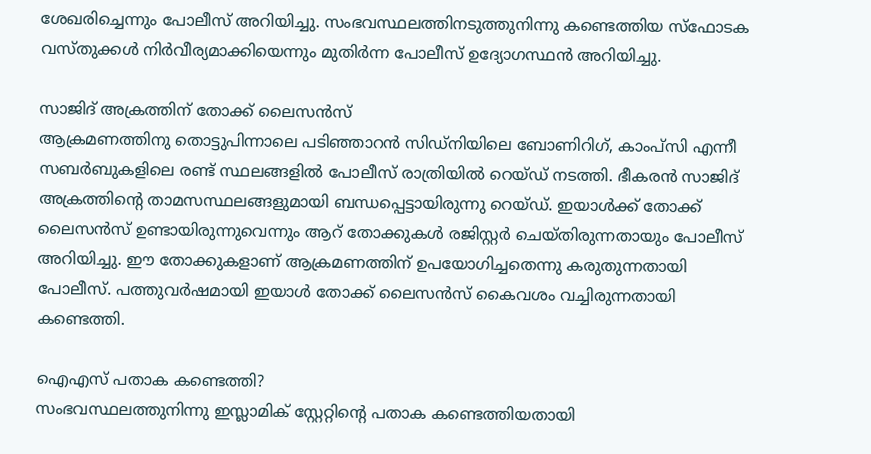ശേഖരിച്ചെന്നും പോലീസ് അറിയിച്ചു. സംഭവസ്ഥലത്തിനടുത്തുനിന്നു കണ്ടെത്തിയ സ്ഫോടക വസ്തുക്കൾ നിർവീര്യമാക്കിയെന്നും മുതിർന്ന പോലീസ് ഉദ്യോഗസ്ഥൻ അറിയിച്ചു.

സാജിദ് അക്രത്തിന് തോക്ക് ലൈസൻസ്
ആക്രമണത്തിനു തൊട്ടുപിന്നാലെ പടിഞ്ഞാറൻ സിഡ്‌നിയിലെ ബോണിറിഗ്, കാംപ്സി എന്നീ സബർബുകളിലെ രണ്ട് സ്ഥലങ്ങളിൽ പോലീസ് രാത്രിയിൽ റെയ്ഡ് നടത്തി. ഭീകരൻ സാജിദ് അക്രത്തിന്‍റെ താമസസ്ഥലങ്ങളുമായി ബന്ധപ്പെട്ടായിരുന്നു റെയ്ഡ്. ഇയാൾക്ക് തോക്ക് ലൈസൻസ് ഉണ്ടായിരുന്നുവെന്നും ആറ് തോക്കുകൾ രജിസ്റ്റർ ചെയ്തിരുന്നതായും പോലീസ് അറിയിച്ചു. ഈ തോക്കുകളാണ് ആക്രമണത്തിന് ഉപയോഗിച്ചതെന്നു കരുതുന്നതായി പോലീസ്. പത്തുവർഷമായി ഇയാൾ തോക്ക് ലൈസൻസ് കൈവശം വച്ചിരുന്നതായി കണ്ടെത്തി.

ഐഎസ് പതാക കണ്ടെത്തി?
സംഭവസ്ഥലത്തുനിന്നു ഇസ്ലാമിക് സ്റ്റേറ്റിന്‍റെ പതാക കണ്ടെത്തിയതായി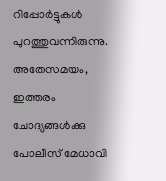റിപ്പോർട്ടുകൾ പുറത്തുവന്നിരുന്നു. അതേസമയം, ഇത്തരം ചോദ്യങ്ങൾക്കു പോലീസ് മേധാവി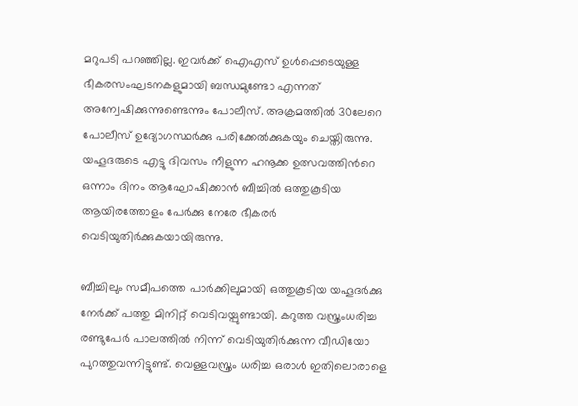മറുപടി പറഞ്ഞില്ല. ഇവർക്ക് ഐഎസ് ഉൾപ്പെടെയുള്ള ഭീകരസംഘടനകളുമായി ബന്ധമുണ്ടോ എന്നത് അന്വേഷിക്കുന്നുണ്ടെന്നും പോലീസ്. അക്രമത്തിൽ 30ലേറെ പോലീസ് ഉദ്യോഗസ്ഥർക്കു പരിക്കേൽക്കുകയും ചെയ്തിരുന്നു. യഹൂദരുടെ എട്ടു ദിവസം നീളുന്ന ഹനൂക്ക ഉത്സവത്തിന്‍റെ ഒന്നാം ദിനം ആഘോഷിക്കാൻ ബീച്ചിൽ ഒത്തുകൂടിയ ആയിരത്തോളം പേർക്കു നേരേ ഭീകരർ വെടിയുതിർക്കുകയായിരുന്നു.

ബീച്ചിലും സമീപത്തെ പാർക്കിലുമായി ഒത്തുകൂടിയ യഹൂദർക്കു നേർക്ക് പത്തു മിനിറ്റ് വെടിവയ്പുണ്ടായി. കറുത്ത വസ്ത്രംധരിച്ച രണ്ടുപേർ പാലത്തിൽ നിന്ന് വെടിയുതിർക്കുന്ന വീഡിയോ പുറത്തുവന്നിട്ടുണ്ട്. വെള്ളവസ്ത്രം ധരിച്ച ഒരാൾ ഇതിലൊരാളെ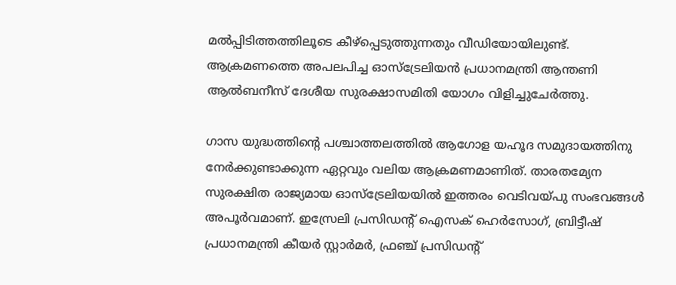മൽപ്പിടിത്തത്തിലൂടെ കീഴ്പ്പെടുത്തുന്നതും വീഡിയോയിലുണ്ട്. ആക്രമണത്തെ അപലപിച്ച ഓസ്ട്രേലിയൻ പ്രധാനമന്ത്രി ആന്തണി ആൽബനീസ് ദേശീയ സുരക്ഷാസമിതി യോഗം വിളിച്ചുചേർത്തു.

ഗാസ യുദ്ധത്തിന്‍റെ പശ്ചാത്തലത്തിൽ ആഗോള യഹൂദ സമുദായത്തിനു നേർക്കുണ്ടാക്കുന്ന ഏറ്റവും വലിയ ആക്രമണമാണിത്. താരതമ്യേന സുരക്ഷിത രാജ്യമായ ഓസ്ട്രേലിയയിൽ ഇത്തരം വെടിവയ്പു സംഭവങ്ങൾ അപൂർവമാണ്. ഇസ്രേലി പ്രസിഡന്‍റ് ഐസക് ഹെർസോഗ്, ബ്രിട്ടീഷ് പ്രധാനമന്ത്രി കീയർ സ്റ്റാർമർ, ഫ്രഞ്ച് പ്രസിഡന്‍റ്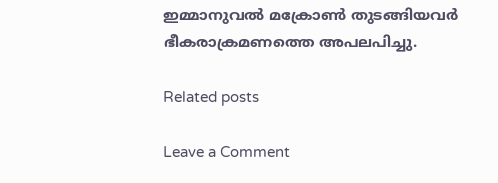ഇമ്മാനുവൽ മക്രോൺ തുടങ്ങിയവർ ഭീകരാക്രമണത്തെ അപലപിച്ചു.

Related posts

Leave a Comment